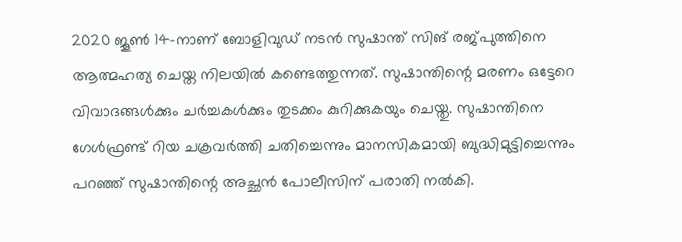2020 ജൂൺ 14-നാണ് ബോളിവുഡ് നടൻ സുഷാന്ത് സിങ് രജ്പുത്തിനെ ആത്മഹത്യ ചെയ്ത നിലയിൽ കണ്ടെത്തുന്നത്. സുഷാന്തിന്റെ മരണം ഒട്ടേറെ വിവാദങ്ങൾക്കും ചർച്ചകൾക്കും തുടക്കം കുറിക്കുകയും ചെയ്തു. സുഷാന്തിനെ ഗേൾഫ്രണ്ട് റിയ ചക്രവർത്തി ചതിച്ചെന്നും മാനസികമായി ബുദ്ധിമുട്ടിച്ചെന്നും പറഞ്ഞ് സുഷാന്തിന്റെ അച്ഛൻ പോലീസിന് പരാതി നൽകി.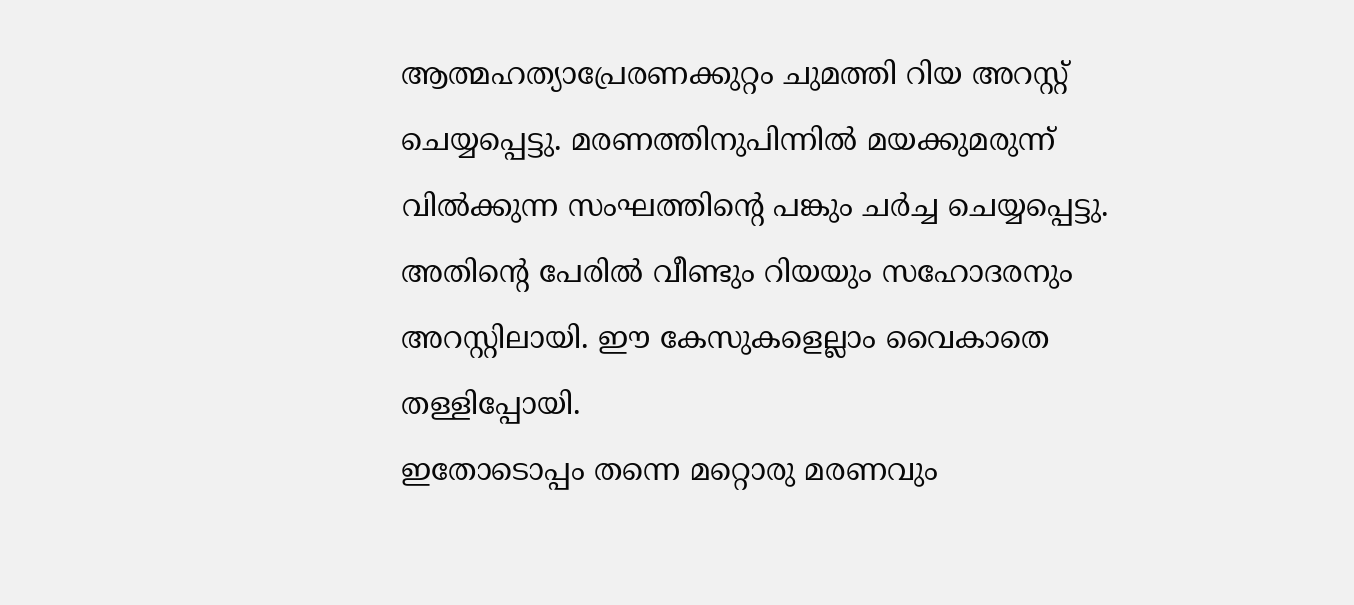ആത്മഹത്യാപ്രേരണക്കുറ്റം ചുമത്തി റിയ അറസ്റ്റ് ചെയ്യപ്പെട്ടു. മരണത്തിനുപിന്നിൽ മയക്കുമരുന്ന് വിൽക്കുന്ന സംഘത്തിന്റെ പങ്കും ചർച്ച ചെയ്യപ്പെട്ടു. അതിന്റെ പേരിൽ വീണ്ടും റിയയും സഹോദരനും അറസ്റ്റിലായി. ഈ കേസുകളെല്ലാം വൈകാതെ തള്ളിപ്പോയി.
ഇതോടൊപ്പം തന്നെ മറ്റൊരു മരണവും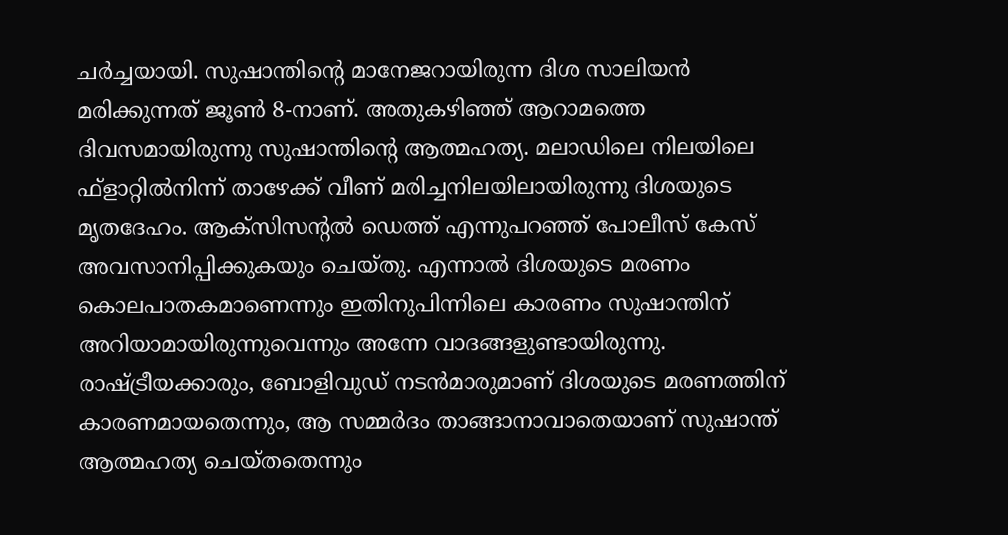ചർച്ചയായി. സുഷാന്തിന്റെ മാനേജറായിരുന്ന ദിശ സാലിയൻ മരിക്കുന്നത് ജൂൺ 8-നാണ്. അതുകഴിഞ്ഞ് ആറാമത്തെ ദിവസമായിരുന്നു സുഷാന്തിന്റെ ആത്മഹത്യ. മലാഡിലെ നിലയിലെ ഫ്ളാറ്റിൽനിന്ന് താഴേക്ക് വീണ് മരിച്ചനിലയിലായിരുന്നു ദിശയുടെ മൃതദേഹം. ആക്സിസന്റൽ ഡെത്ത് എന്നുപറഞ്ഞ് പോലീസ് കേസ് അവസാനിപ്പിക്കുകയും ചെയ്തു. എന്നാൽ ദിശയുടെ മരണം കൊലപാതകമാണെന്നും ഇതിനുപിന്നിലെ കാരണം സുഷാന്തിന് അറിയാമായിരുന്നുവെന്നും അന്നേ വാദങ്ങളുണ്ടായിരുന്നു. രാഷ്ട്രീയക്കാരും, ബോളിവുഡ് നടൻമാരുമാണ് ദിശയുടെ മരണത്തിന് കാരണമായതെന്നും, ആ സമ്മർദം താങ്ങാനാവാതെയാണ് സുഷാന്ത് ആത്മഹത്യ ചെയ്തതെന്നും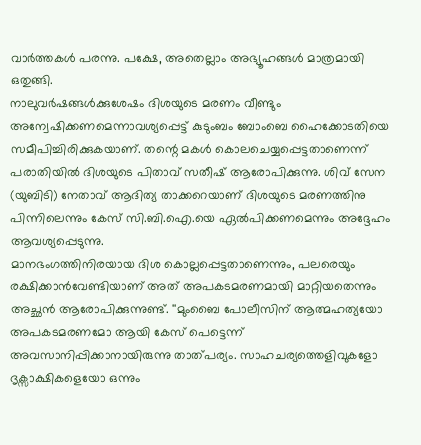വാർത്തകൾ പരന്നു. പക്ഷേ, അതെല്ലാം അഭ്യൂഹങ്ങൾ മാത്രമായി ഒതുങ്ങി.
നാലുവർഷങ്ങൾക്കുശേഷം ദിശയുടെ മരണം വീണ്ടും അന്വേഷിക്കണമെന്നാവശ്യപ്പെട്ട് കുടുംബം ബോംബെ ഹൈക്കോടതിയെ സമീപിച്ചിരിക്കുകയാണ്. തന്റെ മകൾ കൊലചെയ്യപ്പെട്ടതാണെന്ന് പരാതിയിൽ ദിശയുടെ പിതാവ് സതീഷ് ആരോപിക്കുന്നു. ശിവ് സേന (യുബിടി) നേതാവ് ആദിത്യ താക്കറെയാണ് ദിശയുടെ മരണത്തിനു പിന്നിലെന്നും കേസ് സി.ബി.ഐ.യെ ഏൽപിക്കണമെന്നും അദ്ദേഹം ആവശ്യപ്പെടുന്നു.
മാനഭംഗത്തിനിരയായ ദിശ കൊല്ലപ്പെട്ടതാണെന്നും, പലരെയും രക്ഷിക്കാൻവേണ്ടിയാണ് അത് അപകടമരണമായി മാറ്റിയതെന്നും അച്ഛൻ ആരോപിക്കുന്നുണ്ട്. ''മുംബൈ പോലീസിന് ആത്മഹത്യയോ അപകടമരണമോ ആയി കേസ് പെട്ടെന്ന് അവസാനിപ്പിക്കാനായിരുന്നു താത്പര്യം. സാഹചര്യത്തെളിവുകളോ ദൃക്സാക്ഷികളെയോ ഒന്നും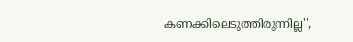കണക്കിലെടുത്തിരുന്നില്ല'',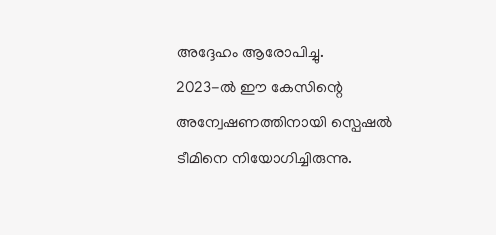അദ്ദേഹം ആരോപിച്ചു.
2023-ൽ ഈ കേസിന്റെ അന്വേഷണത്തിനായി സ്പെഷൽ ടീമിനെ നിയോഗിച്ചിരുന്നു.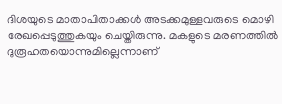ദിശയുടെ മാതാപിതാക്കൾ അടക്കമുള്ളവരുടെ മൊഴി രേഖപ്പെടുത്തുകയും ചെയ്തിരുന്നു. മകളുടെ മരണത്തിൽ ദുരൂഹതയൊന്നുമില്ലെന്നാണ്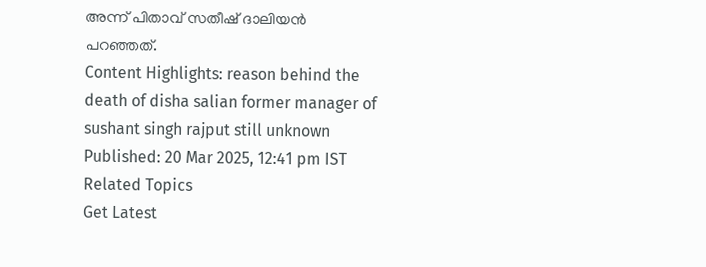അന്ന് പിതാവ് സതീഷ് ദാലിയൻ പറഞ്ഞത്.
Content Highlights: reason behind the death of disha salian former manager of sushant singh rajput still unknown
Published: 20 Mar 2025, 12:41 pm IST
Related Topics
Get Latest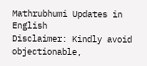Mathrubhumi Updates in English
Disclaimer: Kindly avoid objectionable,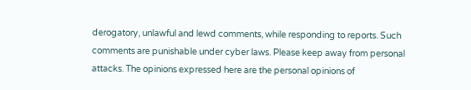derogatory, unlawful and lewd comments, while responding to reports. Such comments are punishable under cyber laws. Please keep away from personal attacks. The opinions expressed here are the personal opinions of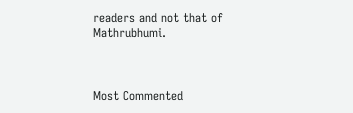readers and not that of Mathrubhumi.



Most Commented